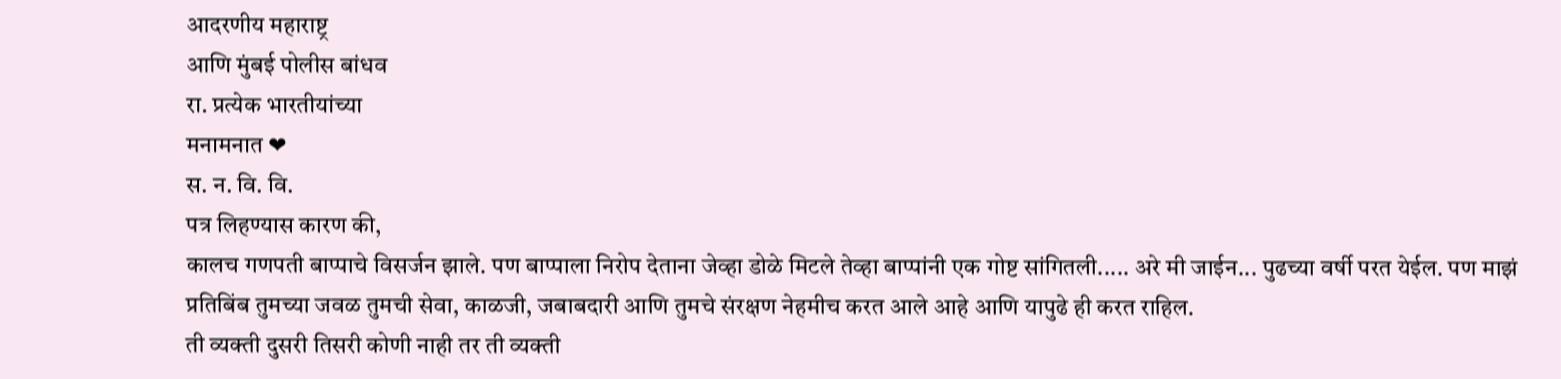आदरणीय महाराष्ट्र
आणि मुंबई पोलीस बांधव
रा. प्रत्येक भारतीयांच्या
मनामनात ❤
स. न. वि. वि.
पत्र लिहण्यास कारण की,
कालच गणपती बाप्पाचे विसर्जन झाले. पण बाप्पाला निरोप देताना जेव्हा डोळे मिटले तेव्हा बाप्पांनी एक गोष्ट सांगितली..... अरे मी जाईन... पुढच्या वर्षी परत येईल. पण माझं प्रतिबिंब तुमच्या जवळ तुमची सेवा, काळजी, जबाबदारी आणि तुमचे संरक्षण नेहमीच करत आले आहे आणि यापुढे ही करत राहिल.
ती व्यक्ती दुसरी तिसरी कोणी नाही तर ती व्यक्ती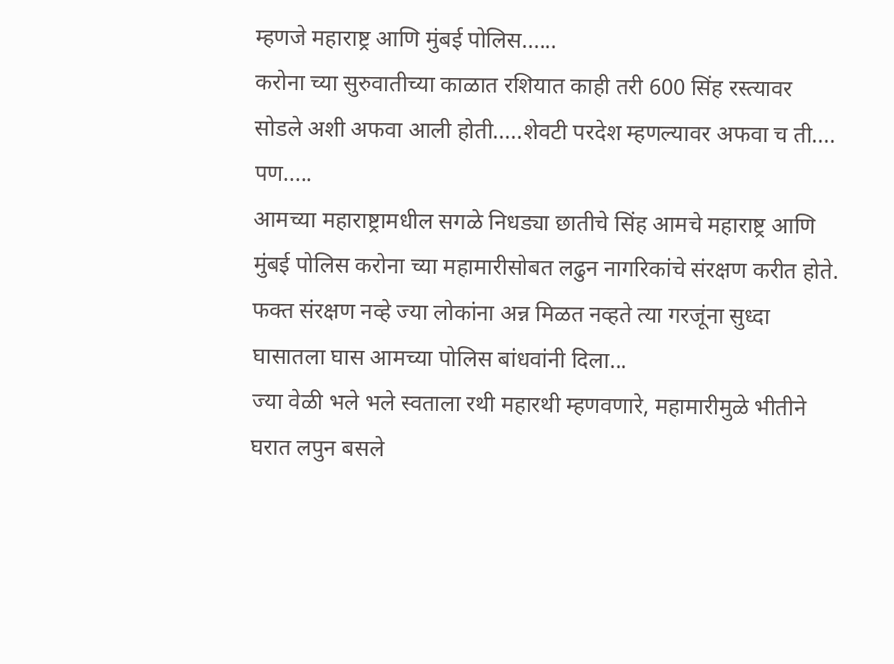म्हणजे महाराष्ट्र आणि मुंबई पोलिस......
करोना च्या सुरुवातीच्या काळात रशियात काही तरी 600 सिंह रस्त्यावर सोडले अशी अफवा आली होती.....शेवटी परदेश म्हणल्यावर अफवा च ती....
पण.....
आमच्या महाराष्ट्रामधील सगळे निधड्या छातीचे सिंह आमचे महाराष्ट्र आणि मुंबई पोलिस करोना च्या महामारीसोबत लढुन नागरिकांचे संरक्षण करीत होते. फक्त संरक्षण नव्हे ज्या लोकांना अन्न मिळत नव्हते त्या गरजूंना सुध्दा घासातला घास आमच्या पोलिस बांधवांनी दिला...
ज्या वेळी भले भले स्वताला रथी महारथी म्हणवणारे, महामारीमुळे भीतीने घरात लपुन बसले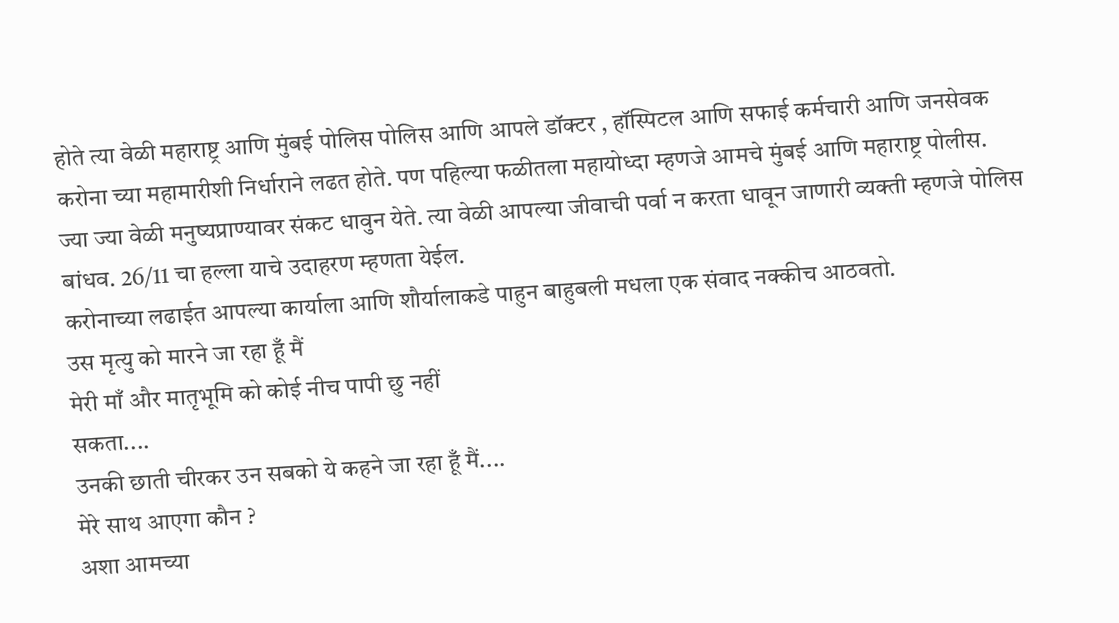होते त्या वेळी महाराष्ट्र आणि मुंबई पोलिस पोलिस आणि आपले डॉक्टर , हॉस्पिटल आणि सफाई कर्मचारी आणि जनसेवक करोना च्या महामारीशी निर्धाराने लढत होते. पण पहिल्या फळीतला महायोध्दा म्हणजे आमचे मुंबई आणि महाराष्ट्र पोलीस.
ज्या ज्या वेळी मनुष्यप्राण्यावर संकट धावुन येते. त्या वेळी आपल्या जीवाची पर्वा न करता धावून जाणारी व्यक्ती म्हणजे पोलिस बांधव. 26/11 चा हल्ला याचे उदाहरण म्हणता येईल.
करोनाच्या लढाईत आपल्या कार्याला आणि शौर्यालाकडे पाहुन बाहुबली मधला एक संवाद नक्कीच आठवतो.
उस मृत्यु को मारने जा रहा हूँ मैं
मेरी माँ और मातृभूमि को कोई नीच पापी छु नहीं
सकता....
उनकी छाती चीरकर उन सबको ये कहने जा रहा हूँ मैं....
मेरे साथ आएगा कौन ?
अशा आमच्या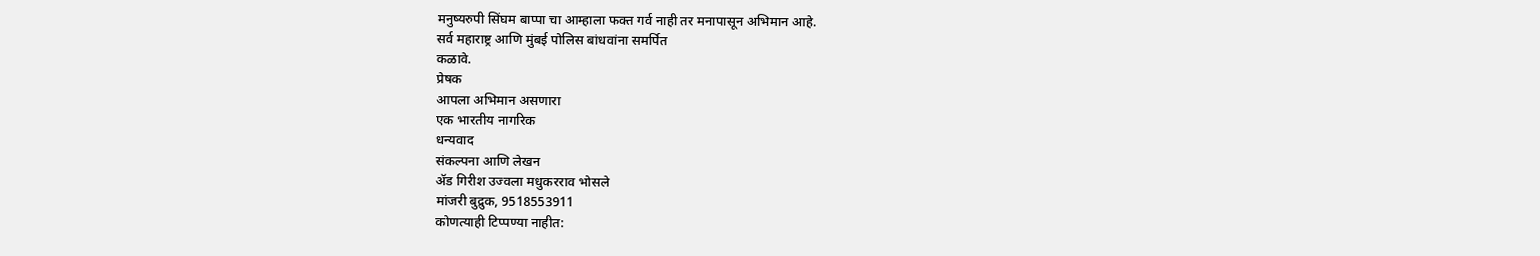मनुष्यरुपी सिंघम बाप्पा चा आम्हाला फक्त गर्व नाही तर मनापासून अभिमान आहे.
सर्व महाराष्ट्र आणि मुंबई पोलिस बांधवांना समर्पित
कळावे.
प्रेषक
आपला अभिमान असणारा
एक भारतीय नागरिक
धन्यवाद
संकल्पना आणि लेखन
ॲड गिरीश उज्वला मधुकरराव भोसले
मांजरी बुद्रुक, 9518553911
कोणत्याही टिप्पण्या नाहीत: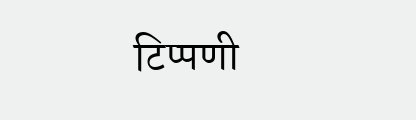टिप्पणी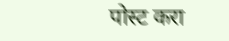पोस्ट करा